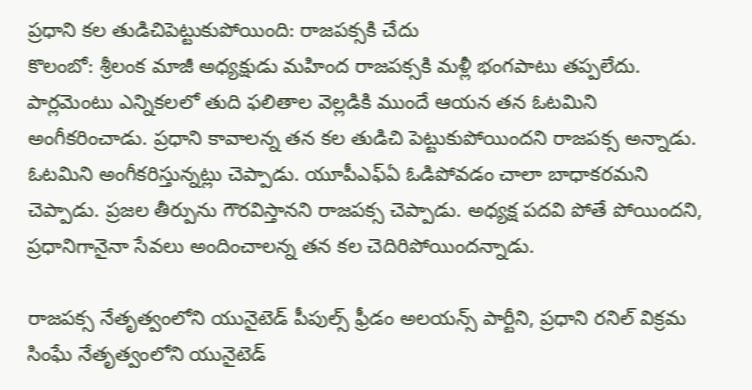ప్రధాని కల తుడిచిపెట్టుకుపోయింది: రాజపక్సకి చేదు
కొలంబో: శ్రీలంక మాజీ అధ్యక్షుడు మహింద రాజపక్సకి మళ్లీ భంగపాటు తప్పలేదు. పార్లమెంటు ఎన్నికలలో తుది ఫలితాల వెల్లడికి ముందే ఆయన తన ఓటమిని అంగీకరించాడు. ప్రధాని కావాలన్న తన కల తుడిచి పెట్టుకుపోయిందని రాజపక్స అన్నాడు.
ఓటమిని అంగీకరిస్తున్నట్లు చెప్పాడు. యూపీఎఫ్ఏ ఓడిపోవడం చాలా బాధాకరమని చెప్పాడు. ప్రజల తీర్పును గౌరవిస్తానని రాజపక్స చెప్పాడు. అధ్యక్ష పదవి పోతే పోయిందని, ప్రధానిగానైనా సేవలు అందించాలన్న తన కల చెదిరిపోయిందన్నాడు.

రాజపక్స నేతృత్వంలోని యునైటెడ్ పీపుల్స్ ఫ్రీడం అలయన్స్ పార్టీని, ప్రధాని రనిల్ విక్రమ సింఘే నేతృత్వంలోని యునైటెడ్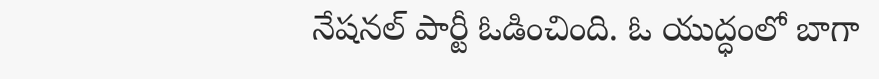నేషనల్ పార్టీ ఓడించింది. ఓ యుద్ధంలో బాగా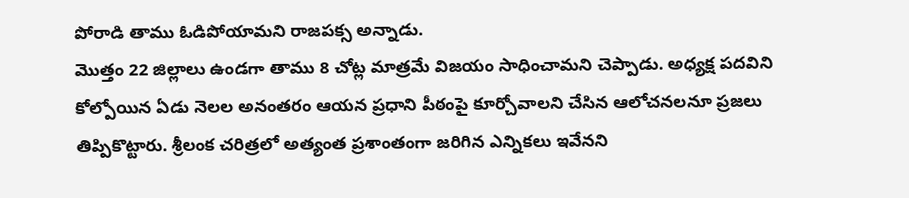పోరాడి తాము ఓడిపోయామని రాజపక్స అన్నాడు.
మొత్తం 22 జిల్లాలు ఉండగా తాము 8 చోట్ల మాత్రమే విజయం సాధించామని చెప్పాడు. అధ్యక్ష పదవిని కోల్పోయిన ఏడు నెలల అనంతరం ఆయన ప్రధాని పీఠంపై కూర్చోవాలని చేసిన ఆలోచనలనూ ప్రజలు తిప్పికొట్టారు. శ్రీలంక చరిత్రలో అత్యంత ప్రశాంతంగా జరిగిన ఎన్నికలు ఇవేనని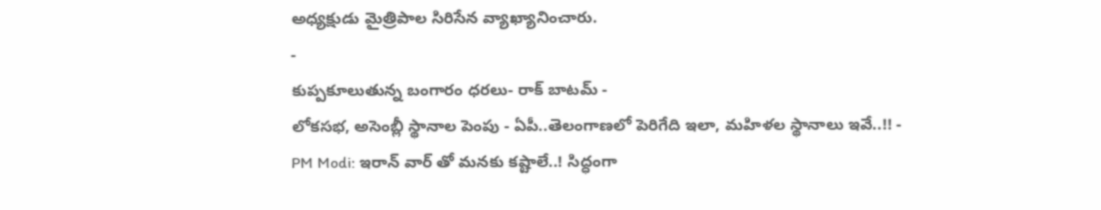అధ్యక్షుడు మైత్రిపాల సిరిసేన వ్యాఖ్యానించారు.
-
కుప్పకూలుతున్న బంగారం ధరలు- రాక్ బాటమ్ -
లోకసభ, అసెంబ్లీ స్థానాల పెంపు - ఏపీ..తెలంగాణలో పెరిగేది ఇలా, మహిళల స్థానాలు ఇవే..!! -
PM Modi: ఇరాన్ వార్ తో మనకు కష్టాలే..! సిద్ధంగా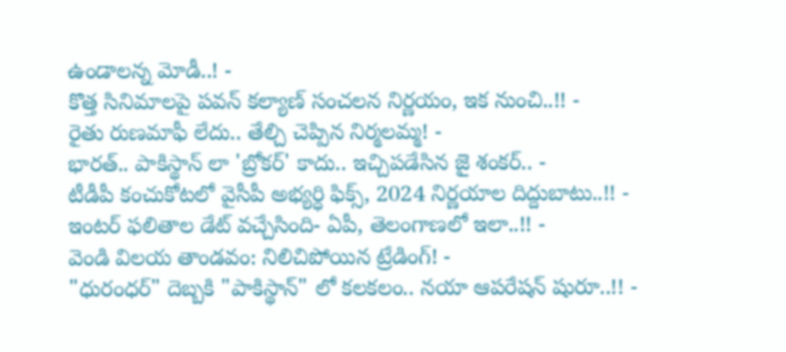ఉండాలన్న మోడీ..! -
కొత్త సినిమాలపై పవన్ కల్యాణ్ సంచలన నిర్ణయం, ఇక నుంచి..!! -
రైతు రుణమాఫీ లేదు.. తేల్చి చెప్పిన నిర్మలమ్మ! -
భారత్.. పాకిస్థాన్ లా 'బ్రోకర్' కాదు.. ఇచ్చిపడేసిన జై శంకర్.. -
టీడీపీ కంచుకోటలో వైసీపీ అభ్యర్ధి ఫిక్స్, 2024 నిర్ణయాల దిద్దుబాటు..!! -
ఇంటర్ ఫలితాల డేట్ వచ్చేసింది- ఏపీ, తెలంగాణలో ఇలా..!! -
వెండి విలయ తాండవం: నిలిచిపోయిన ట్రేడింగ్! -
"ధురంధర్" దెబ్బకి "పాకిస్థాన్" లో కలకలం.. నయా ఆపరేషన్ షురూ..!! -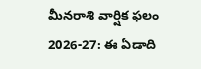మీనరాశి వార్షిక ఫలం 2026-27: ఈ ఏడాది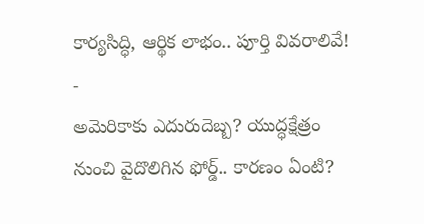కార్యసిద్ధి, ఆర్థిక లాభం.. పూర్తి వివరాలివే! -
అమెరికాకు ఎదురుదెబ్బ? యుద్ధక్షేత్రం నుంచి వైదొలిగిన ఫోర్డ్.. కారణం ఏంటి?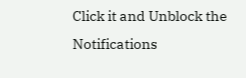Click it and Unblock the Notifications